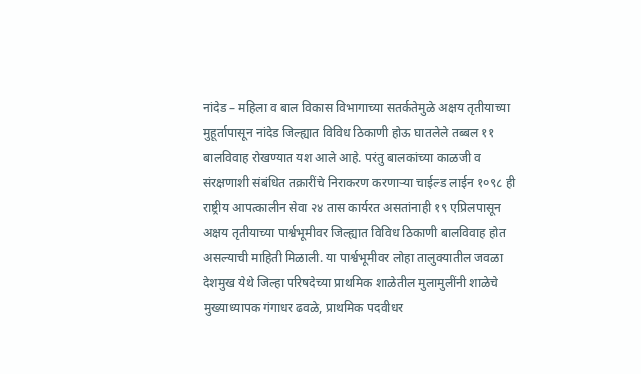नांदेड – महिला व बाल विकास विभागाच्या सतर्कतेमुळे अक्षय तृतीयाच्या मुहूर्तापासून नांदेड जिल्ह्यात विविध ठिकाणी होऊ घातलेले तब्बल ११ बालविवाह रोखण्यात यश आले आहे. परंतु बालकांच्या काळजी व संरक्षणाशी संबंधित तक्रारींचे निराकरण करणाऱ्या चाईल्ड लाईन १०९८ ही राष्ट्रीय आपत्कालीन सेवा २४ तास कार्यरत असतांनाही १९ एप्रिलपासून अक्षय तृतीयाच्या पार्श्वभूमीवर जिल्ह्यात विविध ठिकाणी बालविवाह होत असल्याची माहिती मिळाली. या पार्श्वभूमीवर लोहा तालुक्यातील जवळा देशमुख येथे जिल्हा परिषदेच्या प्राथमिक शाळेतील मुलामुलींनी शाळेचे मुख्याध्यापक गंगाधर ढवळे, प्राथमिक पदवीधर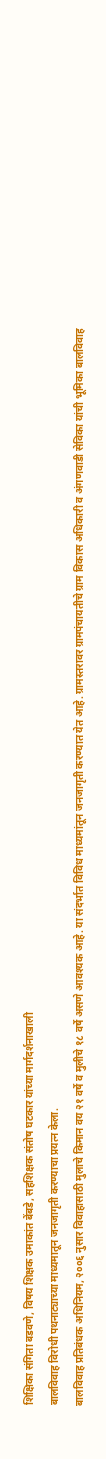शिक्षिका संगिता बडवणे, विषय शिक्षक उमाकांत बेंबडे, सहशिक्षक संतोष घटकार यांच्या मार्गदर्शनाखाली
बालविवाह विरोधी पथनाट्याच्या माध्यमातून जनजागृती करण्याचा प्रयत्न केला.
बालविवाह प्रतिबंधक अधिनियम, २००६ नुसार विवाहासाठी मुलाचे किमान वय २१ वर्षे व मुलीचे १८ वर्षे असणे आवश्यक आहे. या संदर्भात विविध माध्यमांतून जनजागृती करण्यात येत आहे. ग्रामस्तरावर ग्रामपंचायतीचे ग्राम विकास अधिकारी व अंगणवाडी सेविका यांची भूमिका बालविवाह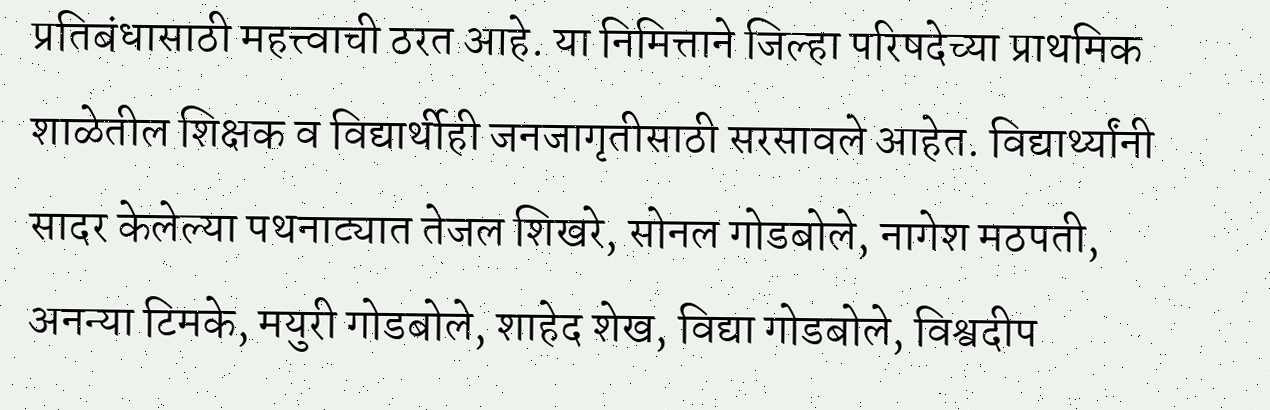प्रतिबंधासाठी महत्त्वाची ठरत आहे. या निमित्ताने जिल्हा परिषदेच्या प्राथमिक शाळेतील शिक्षक व विद्यार्थीही जनजागृतीसाठी सरसावले आहेत. विद्यार्थ्यांनी सादर केलेल्या पथनाट्यात तेजल शिखरे, सोनल गोडबोले, नागेश मठपती, अनन्या टिमके, मयुरी गोडबोले, शाहेद शेख, विद्या गोडबोले, विश्वदीप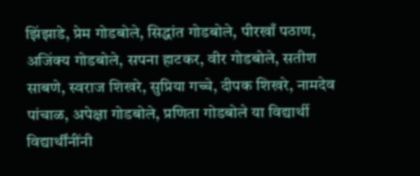झिंझाडे, प्रेम गोडबोले, सिद्धांत गोडबोले, पीरखाँ पठाण, अजिंक्य गोडबोले, सपना हाटकर, वीर गोडबोले, सतीश साबणे, स्वराज शिखरे, सुप्रिया गच्चे, दीपक शिखरे, नामदेव पांचाळ, अपेक्षा गोडबोले, प्रणिता गोडबोले या विद्यार्थी विद्यार्थींनींनी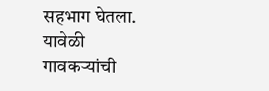सहभाग घेतला. यावेळी गावकऱ्यांची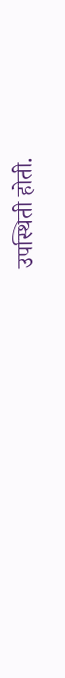उपस्थिती होती.